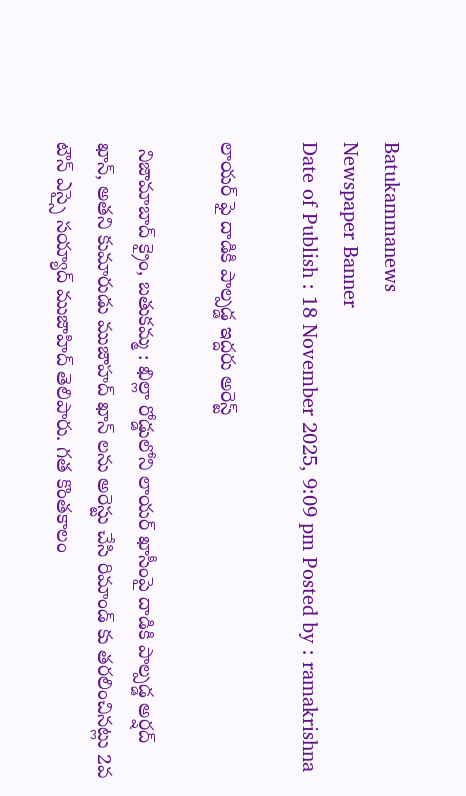Batukammanews
Newspaper Banner
Date of Publish : 18 November 2025, 9:09 pm Posted by : ramakrishna

లాయర్ ఫై దాడికి పాల్పడ్డ ఇద్దరు అరెస్ట్

 నిజామాబాద్ క్రైం, బతుకమ్మ : ఖిల్లా రోడ్డులోని లాయర్ ఖాసీంపై దాడికి పాల్పడ్డ అర్షద్ ఖాన్, అతని కుమారుడు ముజాహద్ ఖాన్ లను అరెస్టు చేసి రిమాండ్ కు తరలించినట్లు 2వ టౌన్ ఎస్సై సయ్యాద్ ముజాహిద్ తెలిపారు. గత కొంతకాలం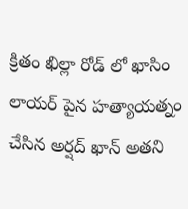క్రితం ఖిల్లా రోడ్ లో ఖాసిం లాయర్ పైన హత్యాయత్నం చేసిన అర్షద్ ఖాన్ అతని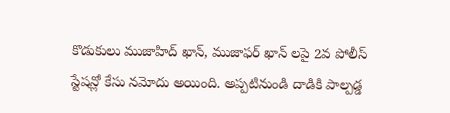కొడుకులు ముజాహిద్ ఖాన్, ముజాఫర్ ఖాన్ లపై 2వ పోలీస్ స్టేషన్లో కేసు నమోదు అయింది. అప్పటినుండి దాడికి పాల్పడ్డ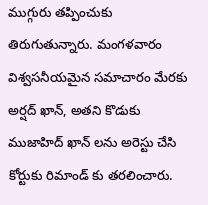ముగ్గురు తప్పించుకు తిరుగుతున్నారు. మంగళవారం విశ్వసనీయమైన సమాచారం మేరకు అర్షద్ ఖాన్, అతని కొడుకు ముజాహిద్ ఖాన్ లను అరెస్టు చేసి కోర్టుకు రిమాండ్ కు తరలించారు.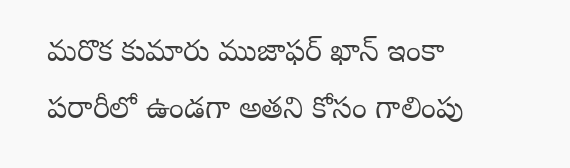మరొక కుమారు ముజాఫర్ ఖాన్ ఇంకా పరారీలో ఉండగా అతని కోసం గాలింపు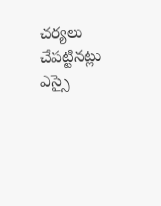చర్యలు చేపట్టినట్లు ఎస్సై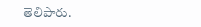తెలిపారు.